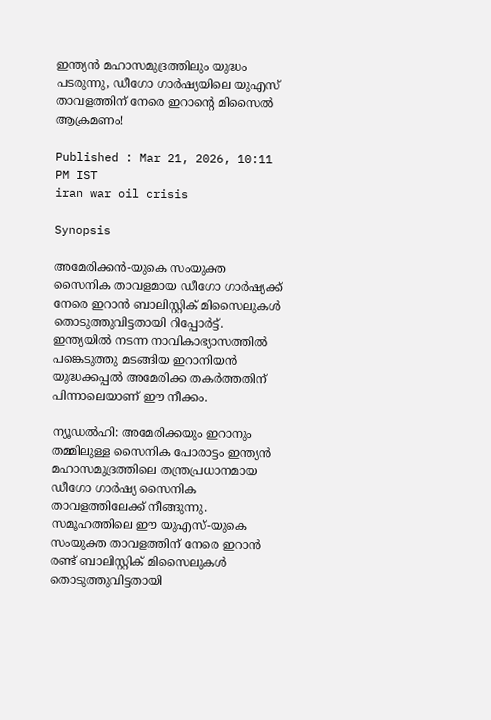ഇന്ത്യൻ മഹാസമുദ്രത്തിലും യുദ്ധം പടരുന്നു, ഡീഗോ ഗാർഷ്യയിലെ യുഎസ് താവളത്തിന് നേരെ ഇറാന്റെ മിസൈൽ ആക്രമണം!

Published : Mar 21, 2026, 10:11 PM IST
iran war oil crisis

Synopsis

അമേരിക്കൻ-യുകെ സംയുക്ത സൈനിക താവളമായ ഡീഗോ ഗാർഷ്യക്ക് നേരെ ഇറാൻ ബാലിസ്റ്റിക് മിസൈലുകൾ തൊടുത്തുവിട്ടതായി റിപ്പോർട്ട്. ഇന്ത്യയിൽ നടന്ന നാവികാഭ്യാസത്തിൽ പങ്കെടുത്തു മടങ്ങിയ ഇറാനിയൻ യുദ്ധക്കപ്പൽ അമേരിക്ക തകർത്തതിന് പിന്നാലെയാണ് ഈ നീക്കം.

ന്യൂഡൽഹി: അമേരിക്കയും ഇറാനും തമ്മിലുള്ള സൈനിക പോരാട്ടം ഇന്ത്യൻ മഹാസമുദ്രത്തിലെ തന്ത്രപ്രധാനമായ ഡീഗോ ഗാർഷ്യ സൈനിക താവളത്തിലേക്ക് നീങ്ങുന്നു. സമൂഹത്തിലെ ഈ യുഎസ്-യുകെ സംയുക്ത താവളത്തിന് നേരെ ഇറാൻ രണ്ട് ബാലിസ്റ്റിക് മിസൈലുകൾ തൊടുത്തുവിട്ടതായി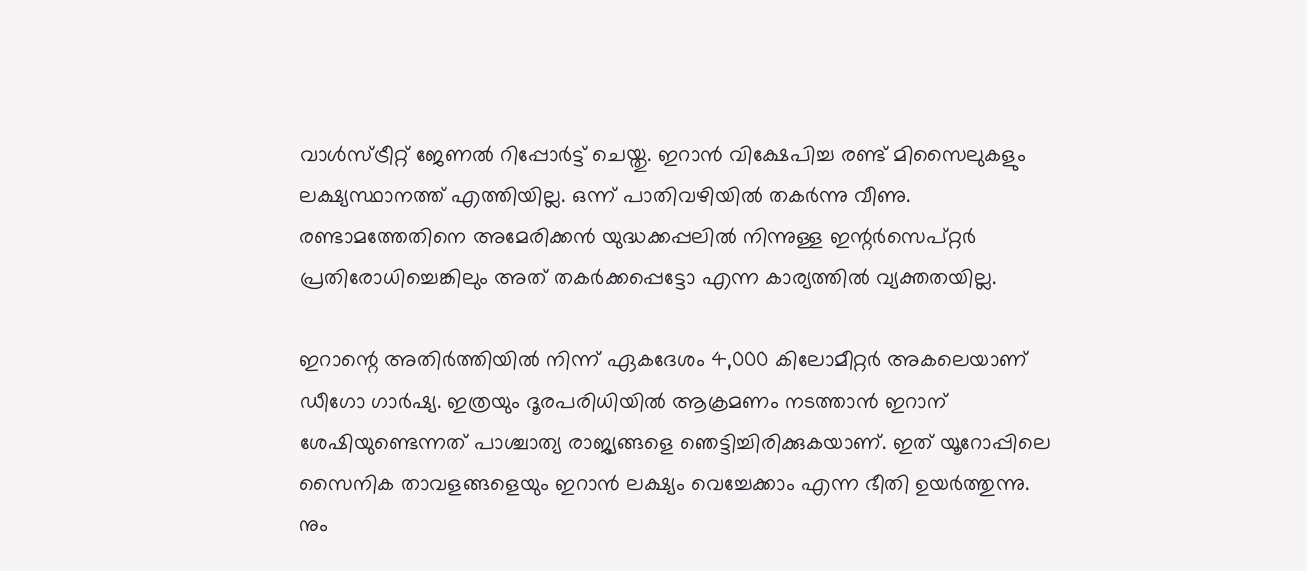വാൾസ്ട്രീറ്റ് ജേണൽ റിപ്പോർട്ട് ചെയ്തു. ഇറാൻ വിക്ഷേപിച്ച രണ്ട് മിസൈലുകളും ലക്ഷ്യസ്ഥാനത്ത് എത്തിയില്ല. ഒന്ന് പാതിവഴിയിൽ തകർന്നു വീണു. രണ്ടാമത്തേതിനെ അമേരിക്കൻ യുദ്ധക്കപ്പലിൽ നിന്നുള്ള ഇന്റർസെപ്റ്റർ പ്രതിരോധിച്ചെങ്കിലും അത് തകർക്കപ്പെട്ടോ എന്ന കാര്യത്തിൽ വ്യക്തതയില്ല.

ഇറാന്റെ അതിർത്തിയിൽ നിന്ന് ഏകദേശം 4,000 കിലോമീറ്റർ അകലെയാണ് ഡീഗോ ഗാർഷ്യ. ഇത്രയും ദൂരപരിധിയിൽ ആക്രമണം നടത്താൻ ഇറാന് ശേഷിയുണ്ടെന്നത് പാശ്ചാത്യ രാജ്യങ്ങളെ ഞെട്ടിച്ചിരിക്കുകയാണ്. ഇത് യൂറോപ്പിലെ സൈനിക താവളങ്ങളെയും ഇറാൻ ലക്ഷ്യം വെച്ചേക്കാം എന്ന ഭീതി ഉയർത്തുന്നു. നും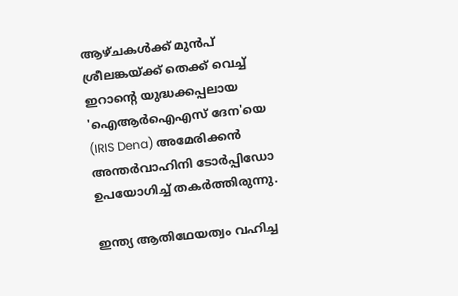ആഴ്ചകൾക്ക് മുൻപ് ശ്രീലങ്കയ്ക്ക് തെക്ക് വെച്ച് ഇറാന്റെ യുദ്ധക്കപ്പലായ 'ഐആർഐഎസ് ദേന'യെ (IRIS Dena) അമേരിക്കൻ അന്തർവാഹിനി ടോർപ്പിഡോ ഉപയോഗിച്ച് തകർത്തിരുന്നു.

ഇന്ത്യ ആതിഥേയത്വം വഹിച്ച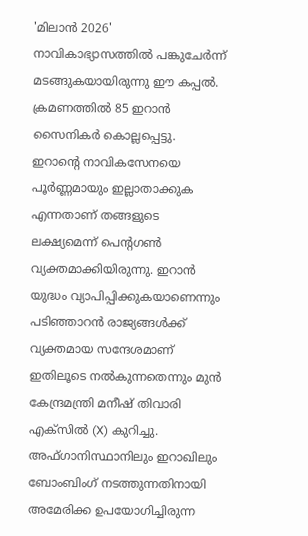'മിലാൻ 2026' നാവികാഭ്യാസത്തിൽ പങ്കുചേർന്ന് മടങ്ങുകയായിരുന്നു ഈ കപ്പൽ. ക്രമണത്തിൽ 85 ഇറാൻ സൈനികർ കൊല്ലപ്പെട്ടു. ഇറാന്റെ നാവികസേനയെ പൂർണ്ണമായും ഇല്ലാതാക്കുക എന്നതാണ് തങ്ങളുടെ ലക്ഷ്യമെന്ന് പെന്റഗൺ വ്യക്തമാക്കിയിരുന്നു. ഇറാൻ യുദ്ധം വ്യാപിപ്പിക്കുകയാണെന്നും പടിഞ്ഞാറൻ രാജ്യങ്ങൾക്ക് വ്യക്തമായ സന്ദേശമാണ് ഇതിലൂടെ നൽകുന്നതെന്നും മുൻ കേന്ദ്രമന്ത്രി മനീഷ് തിവാരി എക്സിൽ (X) കുറിച്ചു. അഫ്ഗാനിസ്ഥാനിലും ഇറാഖിലും ബോംബിംഗ് നടത്തുന്നതിനായി അമേരിക്ക ഉപയോഗിച്ചിരുന്ന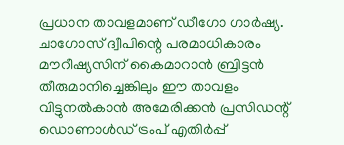പ്രധാന താവളമാണ് ഡീഗോ ഗാർഷ്യ. ചാഗോസ് ദ്വീപിന്റെ പരമാധികാരം മൗറീഷ്യസിന് കൈമാറാൻ ബ്രിട്ടൻ തീരുമാനിച്ചെങ്കിലും ഈ താവളം വിട്ടുനൽകാൻ അമേരിക്കൻ പ്രസിഡന്റ് ഡൊണാൾഡ് ട്രംപ് എതിർപ്പ്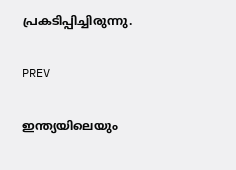പ്രകടിപ്പിച്ചിരുന്നു.

PREV

ഇന്ത്യയിലെയും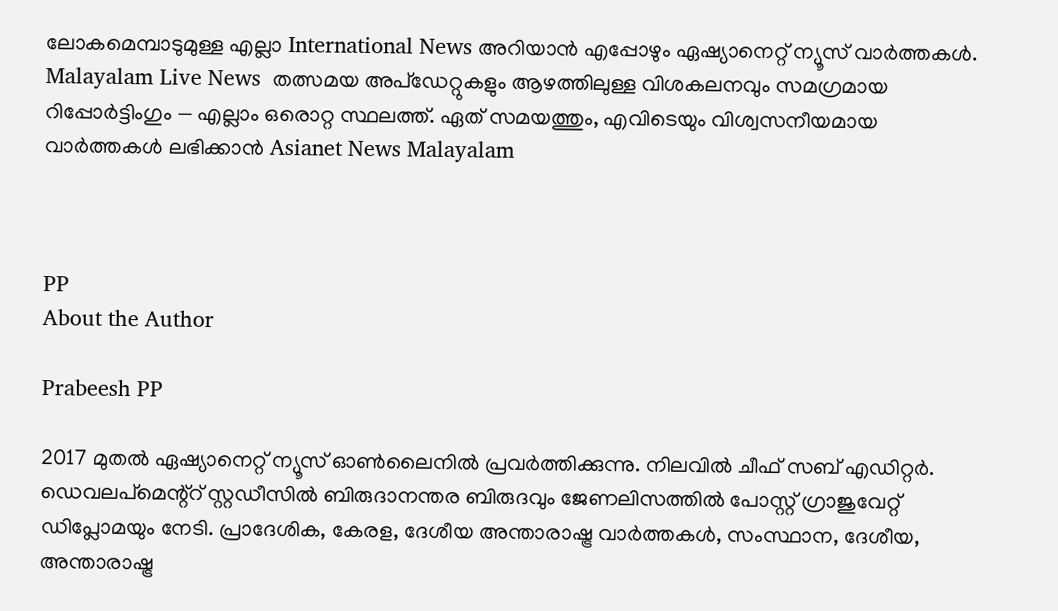ലോകമെമ്പാടുമുള്ള എല്ലാ International News അറിയാൻ എപ്പോഴും ഏഷ്യാനെറ്റ് ന്യൂസ് വാർത്തകൾ. Malayalam Live News  തത്സമയ അപ്‌ഡേറ്റുകളും ആഴത്തിലുള്ള വിശകലനവും സമഗ്രമായ റിപ്പോർട്ടിംഗും — എല്ലാം ഒരൊറ്റ സ്ഥലത്ത്. ഏത് സമയത്തും, എവിടെയും വിശ്വസനീയമായ വാർത്തകൾ ലഭിക്കാൻ Asianet News Malayalam



PP
About the Author

Prabeesh PP

2017 മുതല്‍ ഏഷ്യാനെറ്റ് ന്യൂസ് ഓണ്‍ലൈനില്‍ പ്രവര്‍ത്തിക്കുന്നു. നിലവില്‍ ചീഫ് സബ് എഡിറ്റര്‍. ഡെവലപ്മെന്റ്റ് സ്റ്റഡീസിൽ ബിരുദാനന്തര ബിരുദവും ജേണലിസത്തില്‍ പോസ്റ്റ് ഗ്രാജുവേറ്റ് ഡിപ്ലോമയും നേടി. പ്രാദേശിക, കേരള, ദേശീയ അന്താരാഷ്ട്ര വാർത്തകൾ, സംസ്ഥാന, ദേശീയ, അന്താരാഷ്ട്ര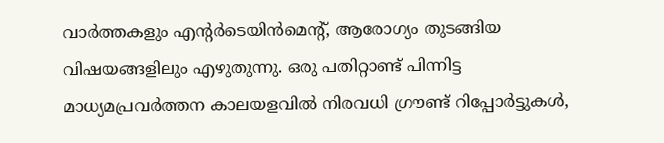വാര്‍ത്തകളും എന്റര്‍ടെയിന്‍മെന്റ്, ആരോഗ്യം തുടങ്ങിയ വിഷയങ്ങളിലും എഴുതുന്നു. ഒരു പതിറ്റാണ്ട് പിന്നിട്ട മാധ്യമപ്രവര്‍ത്തന കാലയളവില്‍ നിരവധി ഗ്രൗണ്ട് റിപ്പോര്‍ട്ടുകള്‍,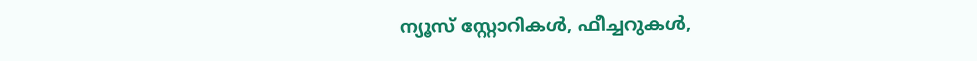ന്യൂസ് സ്റ്റോറികള്‍, ഫീച്ചറുകള്‍,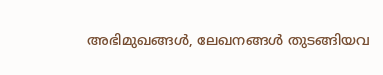അഭിമുഖങ്ങള്‍, ലേഖനങ്ങള്‍ തുടങ്ങിയവ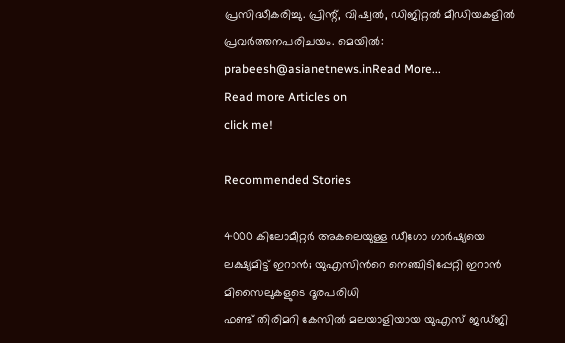പ്രസിദ്ധീകരിച്ചു. പ്രിന്റ്, വിഷ്വല്‍, ഡിജിറ്റല്‍ മീഡിയകളില്‍ പ്രവര്‍ത്തനപരിചയം. മെയില്‍: prabeesh@asianetnews.inRead More...
Read more Articles on
click me!

Recommended Stories

4000 കിലോമീറ്റർ അകലെയുള്ള ഡീഗോ ഗാർഷ്യയെ ലക്ഷ്യമിട്ട് ഇറാൻ; യുഎസിന്‍റെ നെഞ്ചിടിപ്പേറ്റി ഇറാൻ മിസൈലുകളുടെ ദൂരപരിധി
ഫണ്ട് തിരിമറി കേസിൽ മലയാളിയായ യുഎസ് ജഡ്ജി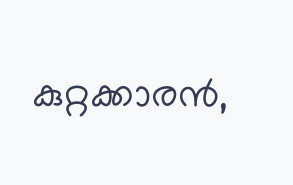കുറ്റക്കാരൻ,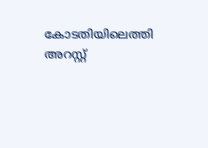കോടതിയിലെത്തി അറസ്റ്റ്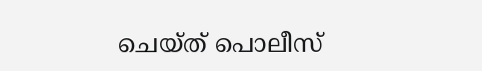ചെയ്ത് പൊലീസ്